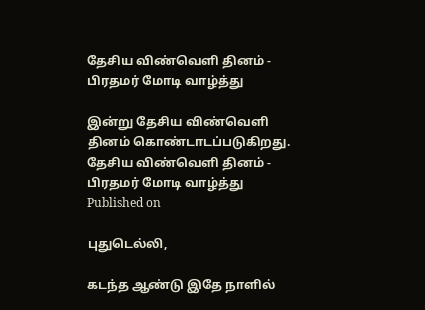தேசிய விண்வெளி தினம் - பிரதமர் மோடி வாழ்த்து

இன்று தேசிய விண்வெளி தினம் கொண்டாடப்படுகிறது.
தேசிய விண்வெளி தினம் - பிரதமர் மோடி வாழ்த்து
Published on

புதுடெல்லி,

கடந்த ஆண்டு இதே நாளில்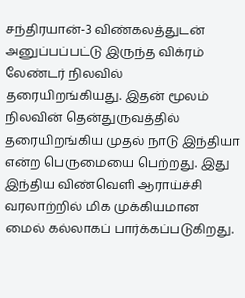சந்திரயான்-3 விண்கலத்துடன் அனுப்பப்பட்டு இருந்த விக்ரம் லேண்டர் நிலவில் தரையிறங்கியது. இதன் மூலம் நிலவின் தென்துருவத்தில் தரையிறங்கிய முதல் நாடு இந்தியா என்ற பெருமையை பெற்றது. இது இந்திய விண்வெளி ஆராய்ச்சி வரலாற்றில் மிக முக்கியமான மைல் கல்லாகப் பார்க்கப்படுகிறது.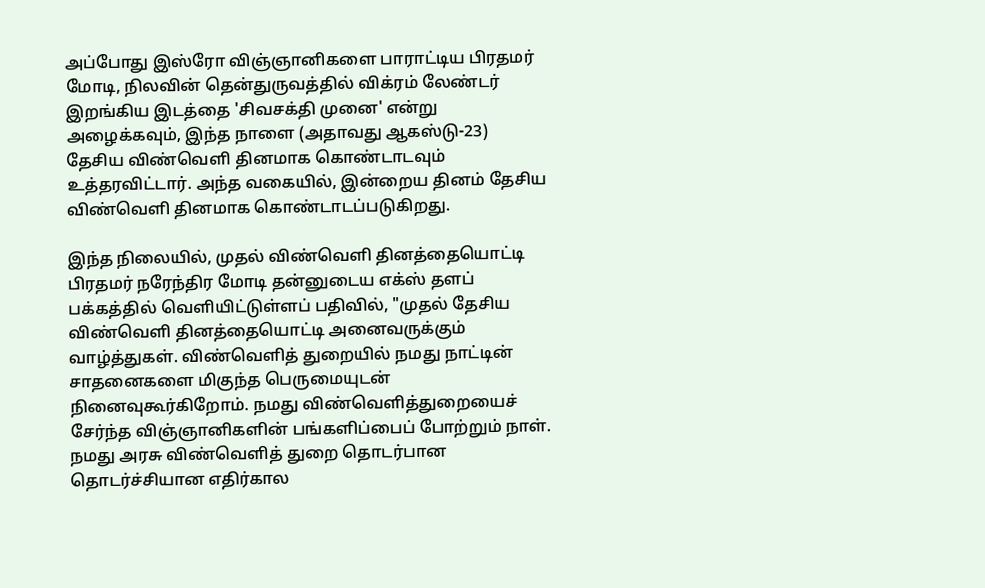அப்போது இஸ்ரோ விஞ்ஞானிகளை பாராட்டிய பிரதமர் மோடி, நிலவின் தென்துருவத்தில் விக்ரம் லேண்டர் இறங்கிய இடத்தை 'சிவசக்தி முனை' என்று அழைக்கவும், இந்த நாளை (அதாவது ஆகஸ்டு-23) தேசிய விண்வெளி தினமாக கொண்டாடவும் உத்தரவிட்டார். அந்த வகையில், இன்றைய தினம் தேசிய விண்வெளி தினமாக கொண்டாடப்படுகிறது.

இந்த நிலையில், முதல் விண்வெளி தினத்தையொட்டி பிரதமர் நரேந்திர மோடி தன்னுடைய எக்ஸ் தளப் பக்கத்தில் வெளியிட்டுள்ளப் பதிவில், "முதல் தேசிய விண்வெளி தினத்தையொட்டி அனைவருக்கும் வாழ்த்துகள். விண்வெளித் துறையில் நமது நாட்டின் சாதனைகளை மிகுந்த பெருமையுடன் நினைவுகூர்கிறோம். நமது விண்வெளித்துறையைச் சேர்ந்த விஞ்ஞானிகளின் பங்களிப்பைப் போற்றும் நாள். நமது அரசு விண்வெளித் துறை தொடர்பான தொடர்ச்சியான எதிர்கால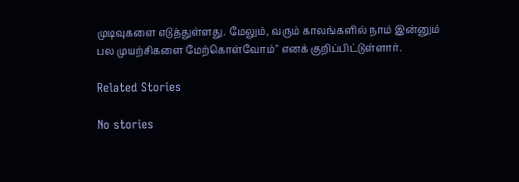முடிவுகளை எடுத்துள்ளது. மேலும், வரும் காலங்களில் நாம் இன்னும் பல முயற்சிகளை மேற்கொள்வோம்" எனக் குறிப்பிட்டுள்ளார்.

Related Stories

No stories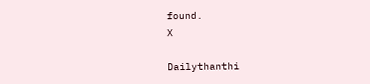found.
X

Dailythanthi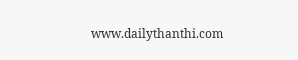www.dailythanthi.com